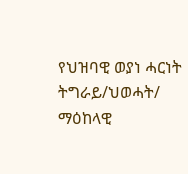የህዝባዊ ወያነ ሓርነት ትግራይ/ህወሓት/ ማዕከላዊ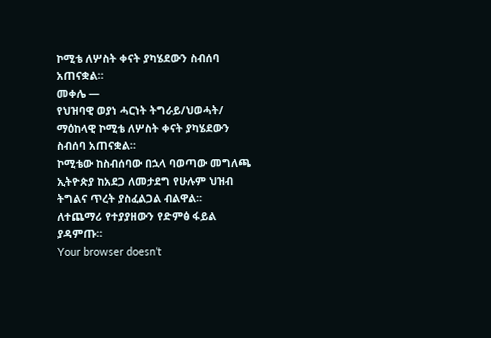ኮሚቴ ለሦስት ቀናት ያካሄደውን ስብሰባ አጠናቋል።
መቀሌ —
የህዝባዊ ወያነ ሓርነት ትግራይ/ህወሓት/ ማዕከላዊ ኮሚቴ ለሦስት ቀናት ያካሄደውን ስብሰባ አጠናቋል።
ኮሚቴው ከስብሰባው በኋላ ባወጣው መግለጫ ኢትዮጵያ ከአደጋ ለመታደግ የሁሉም ህዝብ ትግልና ጥረት ያስፈልጋል ብልዋል፡፡
ለተጨማሪ የተያያዘውን የድምፅ ፋይል ያዳምጡ።
Your browser doesn’t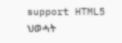support HTML5
ህወሓት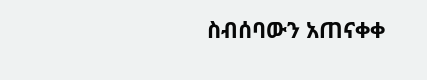ስብሰባውን አጠናቀቀ